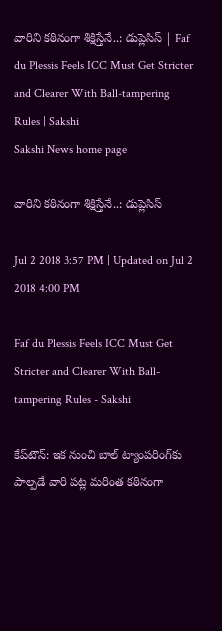వారిని కఠినంగా శిక్షిస్తేనే..: డుప్లెసిస్‌ | Faf du Plessis Feels ICC Must Get Stricter and Clearer With Ball-tampering Rules | Sakshi
Sakshi News home page

వారిని కఠినంగా శిక్షిస్తేనే..: డుప్లెసిస్‌

Jul 2 2018 3:57 PM | Updated on Jul 2 2018 4:00 PM

Faf du Plessis Feels ICC Must Get Stricter and Clearer With Ball-tampering Rules - Sakshi

కేప్‌టౌన్‌: ఇక నుంచి బాల్‌ ట్యాంపరింగ్‌కు పాల్పడే వారి పట్ల మరింత కఠినంగా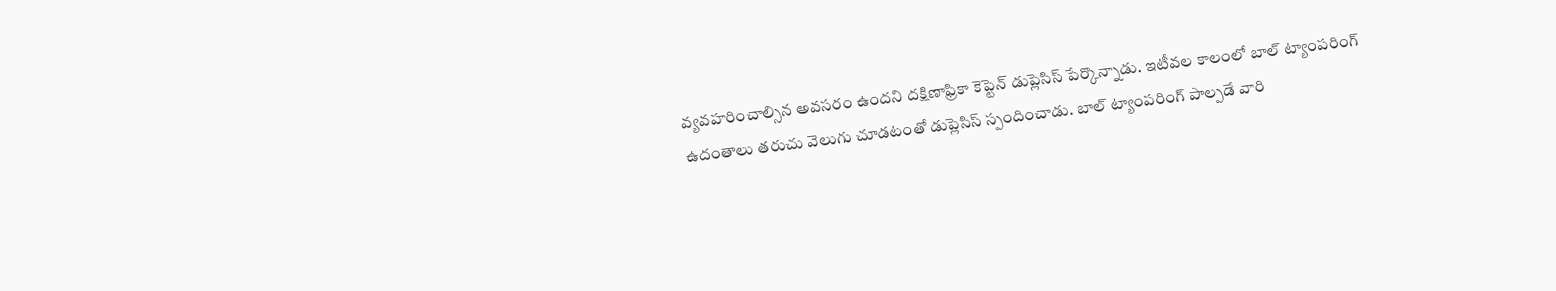వ్యవహరించాల్సిన అవసరం ఉందని దక్షిణాఫ్రికా కెప్టెన్‌ డుప్లెసిస్‌ పేర‍్కొన్నాడు. ఇటీవల కాలంలో బాల్‌ ట్యాంపరింగ్‌ ఉదంతాలు తరుచు వెలుగు చూడటంతో డుప్లెసిస్‌ స్పందించాడు. బాల్‌ ట్యాంపరింగ్‌ పాల్పడే వారి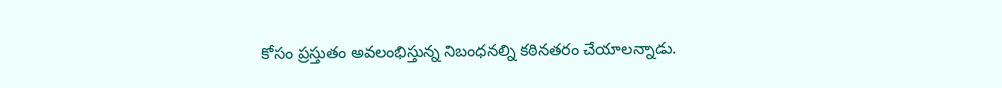కోసం ప్రస్తుతం అవలంభిస్తున్న నిబంధనల్ని కఠినతరం చేయాలన్నాడు.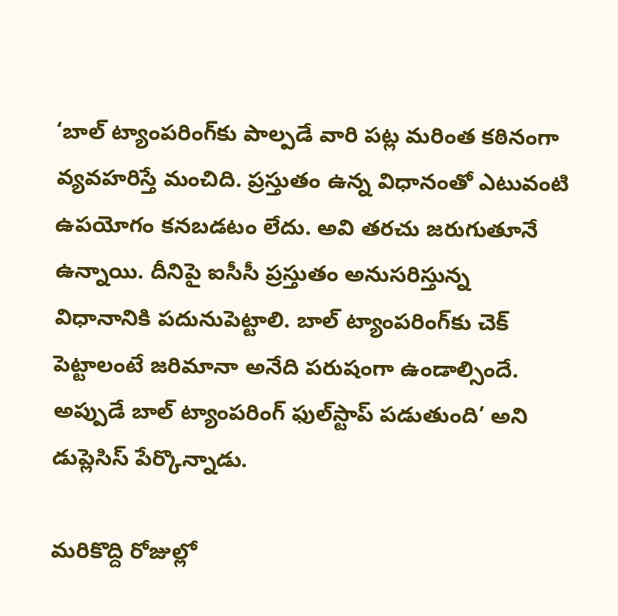‘బాల్‌ ట్యాంపరింగ్‌కు పాల్పడే వారి పట్ల మరింత కఠినంగా వ్యవహరిస్తే మంచిది. ప్రస్తుతం ఉన్న విధానంతో ఎటువంటి ఉపయోగం కనబడటం లేదు. అవి తరచు జరుగుతూనే ఉన్నాయి. దీనిపై ఐసీసీ ప్రస్తుతం అనుసరిస్తున్న విధానానికి పదునుపెట్టాలి. బాల్‌ ట్యాంపరింగ్‌కు చెక్‌ పెట్టాలంటే జరిమానా అనేది పరుషంగా ఉండాల్సిందే. అప్పుడే బాల్‌ ట్యాంపరింగ్‌ ఫుల్‌స్టాప్‌ పడుతుంది’ అని డుప్లెసిస్‌ పేర్కొన్నాడు.

మరికొద్ది రోజుల్లో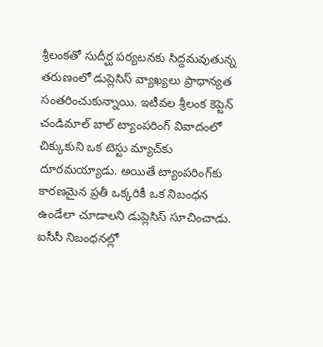శ్రీలంకతో సుదీర్ఘ పర్యటనకు సిద్దమవుతున్న తరుణంలో డుప్లెసిస్‌ వ్యాఖ్యలు ప్రాధాన్యత సంతరించుకున్నాయి. ఇటీవల శ్రీలంక కెప్టెన్‌ చండిమాల్‌ బాల్‌ ట్యాంపరింగ్‌ వివాదంలో చిక్కుకుని ఒక టెస్టు మ్యాచ్‌కు దూరమయ్యాడు. అయితే ట్యాంపరింగ్‌కు కారణమైన ప‍్రతీ ఒక్కరికీ ఒక నిబంధన ఉండేలా చూడాలని డుప్లెసిస్‌ సూచించాడు. ఐసీసీ నిబంధనల్లో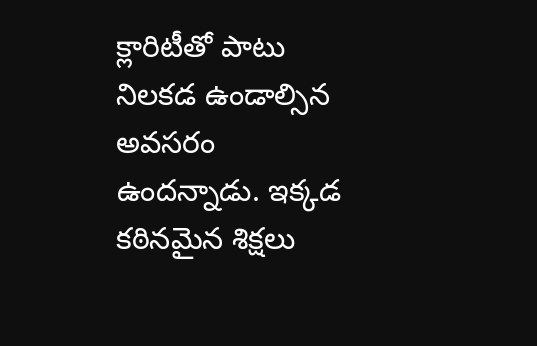క్లారిటీతో పాటు నిలకడ ఉండాల్సిన అవసరం ఉందన్నాడు. ఇక‍్కడ కఠినమైన శిక్షలు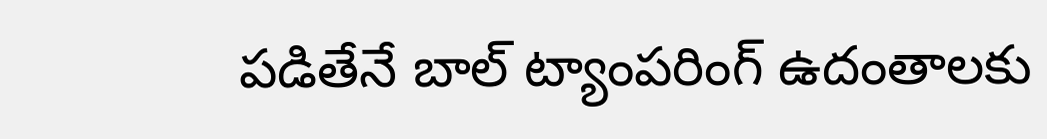పడితేనే బాల్‌ ట్యాంపరింగ్‌ ఉదంతాలకు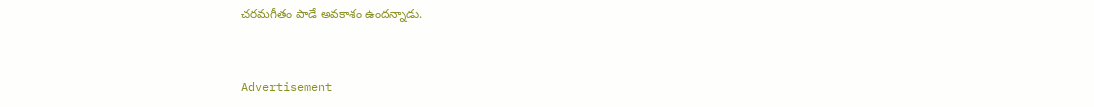చరమగీతం పాడే అవకాశం ఉందన‍్నాడు.


Advertisement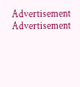Advertisement
Advertisement